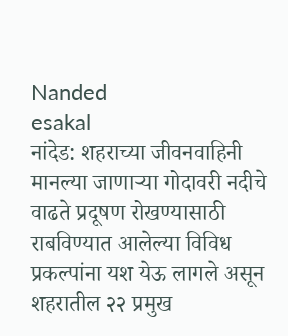Nanded
esakal
नांदेड: शहराच्या जीवनवाहिनी मानल्या जाणाऱ्या गोदावरी नदीचे वाढते प्रदूषण रोखण्यासाठी राबविण्यात आलेल्या विविध प्रकल्पांना यश येऊ लागले असून शहरातील २२ प्रमुख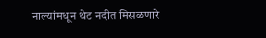नाल्यांमधून थेट नदीत मिसळणारे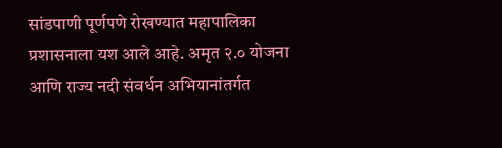सांडपाणी पूर्णपणे रोखण्यात महापालिका प्रशासनाला यश आले आहे. अमृत २.० योजना आणि राज्य नदी संवर्धन अभियानांतर्गत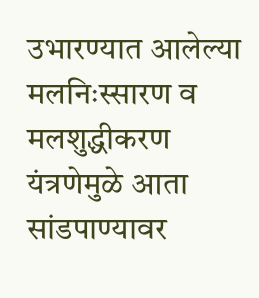उभारण्यात आलेल्या मलनिःस्सारण व मलशुद्धीकरण यंत्रणेमुळे आता सांडपाण्यावर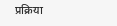प्रक्रिया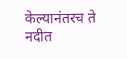केल्यानंतरच ते नदीत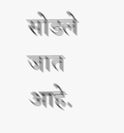सोडले जात आहे.